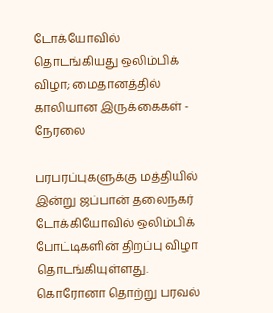டோக்யோவில் தொடங்கியது ஒலிம்பிக் விழா; மைதானத்தில் காலியான இருக்கைகள் - நேரலை

பரபரப்புகளுக்கு மத்தியில் இன்று ஜப்பான் தலைநகர் டோக்கியோவில் ஒலிம்பிக் போட்டிகளின் திறப்பு விழா தொடங்கியுள்ளது. கொரோனா தொற்று பரவல்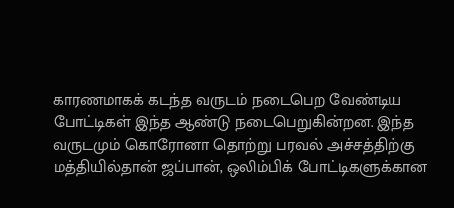காரணமாகக் கடந்த வருடம் நடைபெற வேண்டிய போட்டிகள் இந்த ஆண்டு நடைபெறுகின்றன. இந்த வருடமும் கொரோனா தொற்று பரவல் அச்சத்திற்கு மத்தியில்தான் ஜப்பான், ஒலிம்பிக் போட்டிகளுக்கான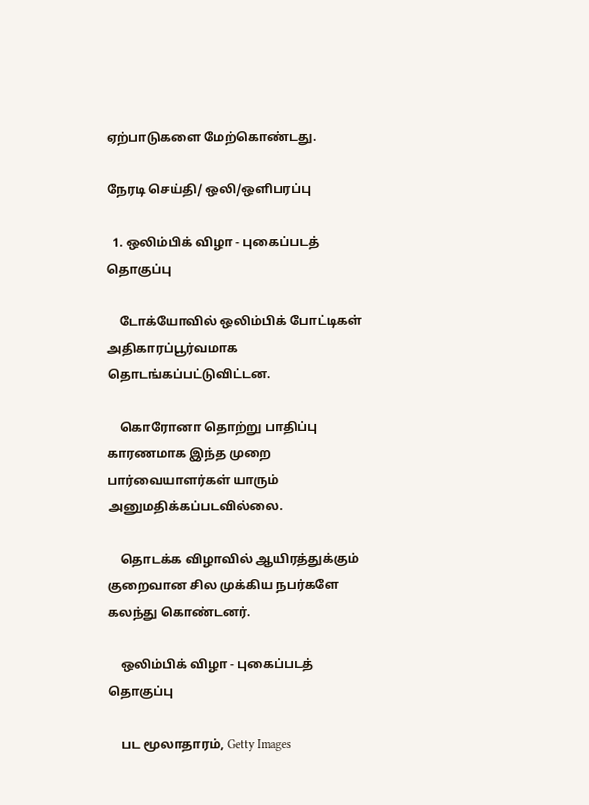ஏற்பாடுகளை மேற்கொண்டது.

நேரடி செய்தி/ ஒலி/ஒளிபரப்பு

  1. ஒலிம்பிக் விழா - புகைப்படத் தொகுப்பு

    டோக்யோவில் ஒலிம்பிக் போட்டிகள் அதிகாரப்பூர்வமாக தொடங்கப்பட்டுவிட்டன.

    கொரோனா தொற்று பாதிப்பு காரணமாக இந்த முறை பார்வையாளர்கள் யாரும் அனுமதிக்கப்படவில்லை.

    தொடக்க விழாவில் ஆயிரத்துக்கும் குறைவான சில முக்கிய நபர்களே கலந்து கொண்டனர்.

    ஒலிம்பிக் விழா - புகைப்படத் தொகுப்பு

    பட மூலாதாரம், Getty Images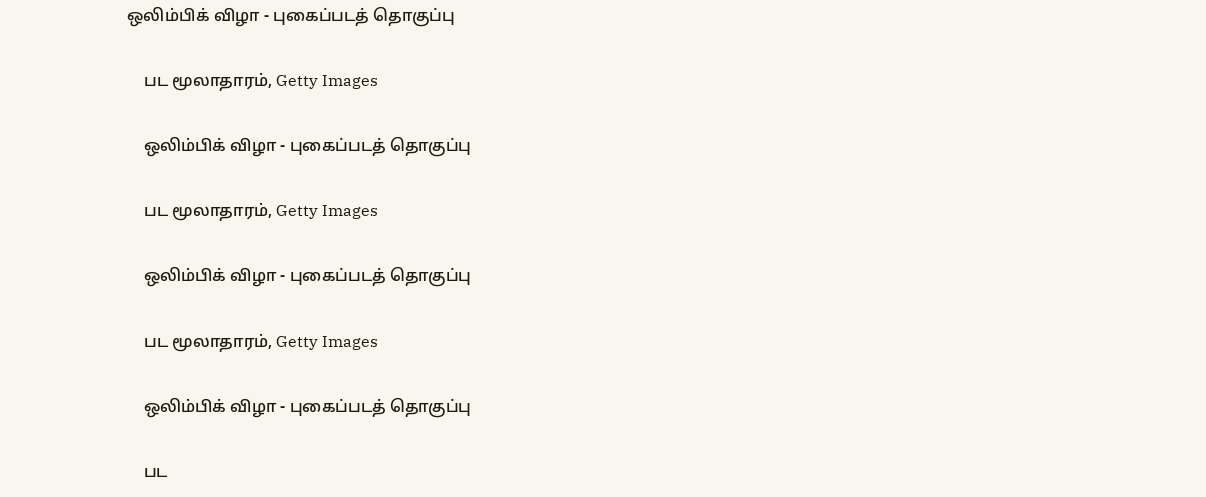ஒலிம்பிக் விழா - புகைப்படத் தொகுப்பு

    பட மூலாதாரம், Getty Images

    ஒலிம்பிக் விழா - புகைப்படத் தொகுப்பு

    பட மூலாதாரம், Getty Images

    ஒலிம்பிக் விழா - புகைப்படத் தொகுப்பு

    பட மூலாதாரம், Getty Images

    ஒலிம்பிக் விழா - புகைப்படத் தொகுப்பு

    பட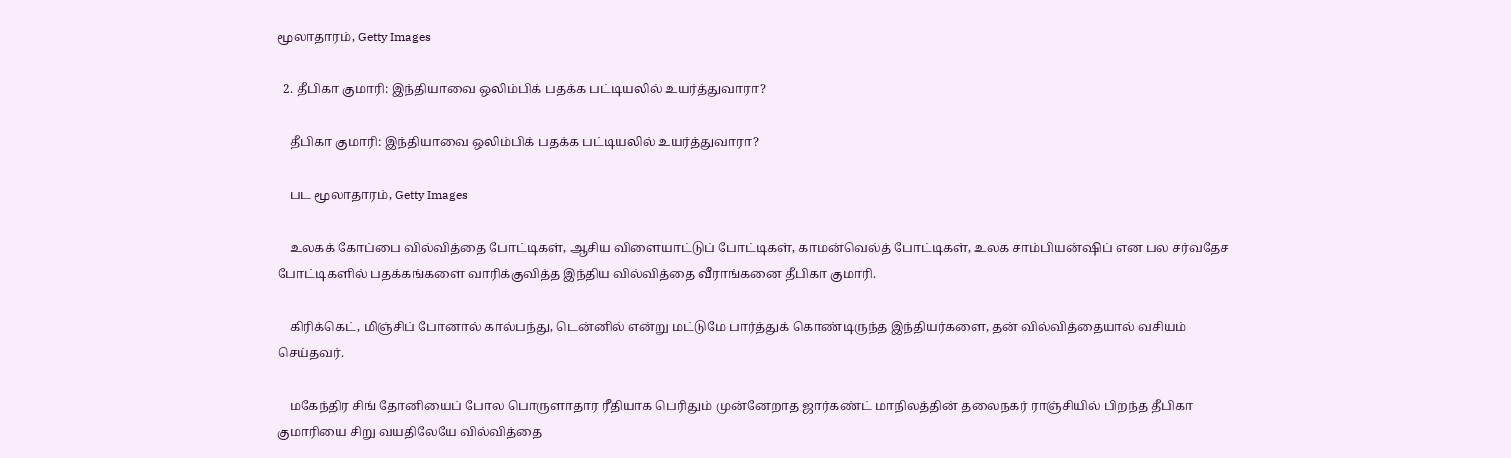மூலாதாரம், Getty Images

  2. தீபிகா குமாரி: இந்தியாவை ஒலிம்பிக் பதக்க பட்டியலில் உயர்த்துவாரா?

    தீபிகா குமாரி: இந்தியாவை ஒலிம்பிக் பதக்க பட்டியலில் உயர்த்துவாரா?

    பட மூலாதாரம், Getty Images

    உலகக் கோப்பை வில்வித்தை போட்டிகள், ஆசிய விளையாட்டுப் போட்டிகள், காமன்வெல்த் போட்டிகள், உலக சாம்பியன்ஷிப் என பல சர்வதேச போட்டிகளில் பதக்கங்களை வாரிக்குவித்த இந்திய வில்வித்தை வீராங்கனை தீபிகா குமாரி.

    கிரிக்கெட், மிஞ்சிப் போனால் கால்பந்து, டென்னில் என்று மட்டுமே பார்த்துக் கொண்டிருந்த இந்தியர்களை, தன் வில்வித்தையால் வசியம் செய்தவர்.

    மகேந்திர சிங் தோனியைப் போல பொருளாதார ரீதியாக பெரிதும் முன்னேறாத ஜார்கண்ட் மாநிலத்தின் தலைநகர் ராஞ்சியில் பிறந்த தீபிகா குமாரியை சிறு வயதிலேயே வில்வித்தை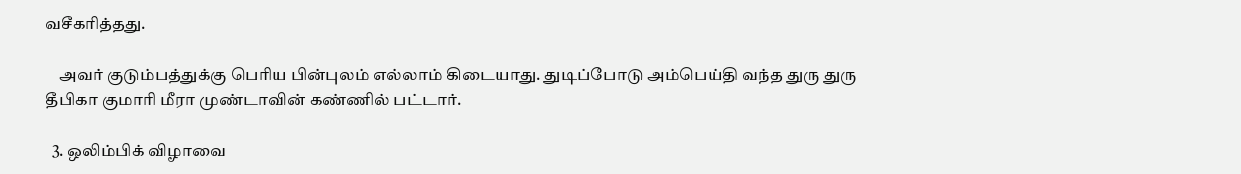வசீகரித்தது.

    அவர் குடும்பத்துக்கு பெரிய பின்புலம் எல்லாம் கிடையாது. துடிப்போடு அம்பெய்தி வந்த துரு துரு தீபிகா குமாரி மீரா முண்டாவின் கண்ணில் பட்டார்.

  3. ஒலிம்பிக் விழாவை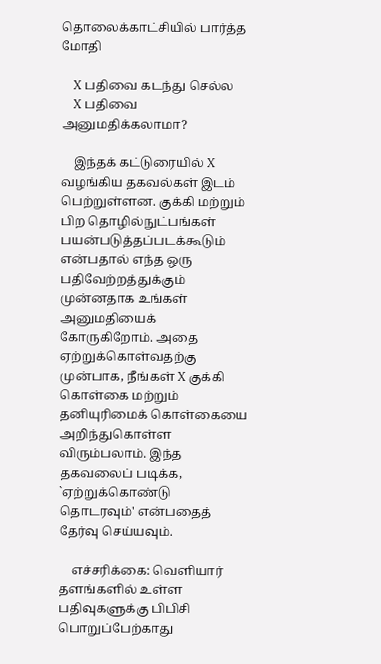தொலைக்காட்சியில் பார்த்த மோதி

    X பதிவை கடந்து செல்ல
    X பதிவை அனுமதிக்கலாமா?

    இந்தக் கட்டுரையில் X வழங்கிய தகவல்கள் இடம் பெற்றுள்ளன. குக்கி மற்றும் பிற தொழில்நுட்பங்கள் பயன்படுத்தப்படக்கூடும் என்பதால் எந்த ஒரு பதிவேற்றத்துக்கும் முன்னதாக உங்கள் அனுமதியைக் கோருகிறோம். அதை ஏற்றுக்கொள்வதற்கு முன்பாக, நீங்கள் X குக்கி கொள்கை மற்றும் தனியுரிமைக் கொள்கையை அறிந்துகொள்ள விரும்பலாம். இந்த தகவலைப் படிக்க, `ஏற்றுக்கொண்டு தொடரவும்' என்பதைத் தேர்வு செய்யவும்.

    எச்சரிக்கை: வெளியார் தளங்களில் உள்ள பதிவுகளுக்கு பிபிசி பொறுப்பேற்காது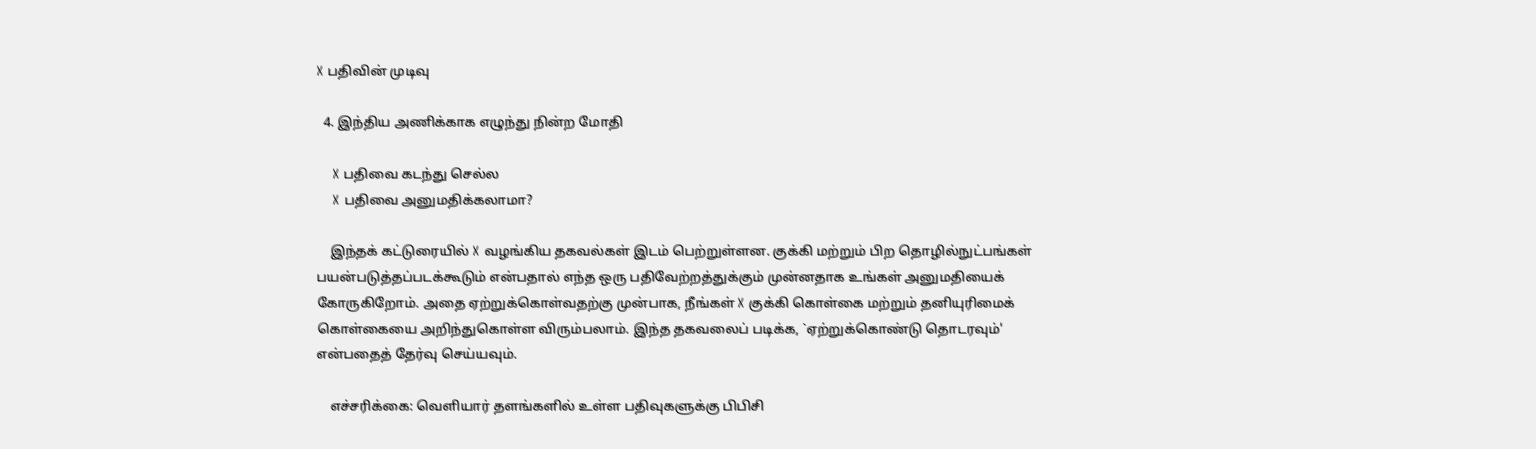X பதிவின் முடிவு

  4. இந்திய அணிக்காக எழுந்து நின்ற மோதி

    X பதிவை கடந்து செல்ல
    X பதிவை அனுமதிக்கலாமா?

    இந்தக் கட்டுரையில் X வழங்கிய தகவல்கள் இடம் பெற்றுள்ளன. குக்கி மற்றும் பிற தொழில்நுட்பங்கள் பயன்படுத்தப்படக்கூடும் என்பதால் எந்த ஒரு பதிவேற்றத்துக்கும் முன்னதாக உங்கள் அனுமதியைக் கோருகிறோம். அதை ஏற்றுக்கொள்வதற்கு முன்பாக, நீங்கள் X குக்கி கொள்கை மற்றும் தனியுரிமைக் கொள்கையை அறிந்துகொள்ள விரும்பலாம். இந்த தகவலைப் படிக்க, `ஏற்றுக்கொண்டு தொடரவும்' என்பதைத் தேர்வு செய்யவும்.

    எச்சரிக்கை: வெளியார் தளங்களில் உள்ள பதிவுகளுக்கு பிபிசி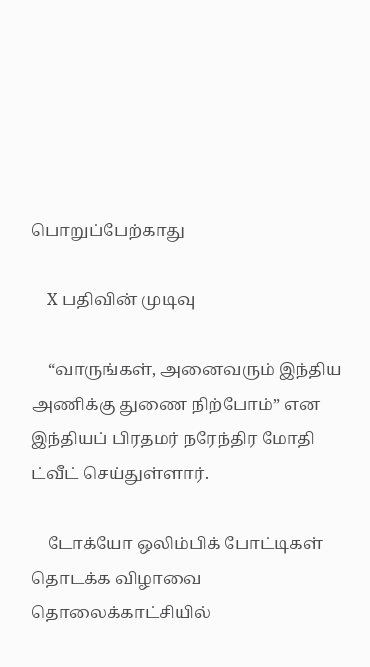பொறுப்பேற்காது

    X பதிவின் முடிவு

    “வாருங்கள், அனைவரும் இந்திய அணிக்கு துணை நிற்போம்” என இந்தியப் பிரதமர் நரேந்திர மோதி ட்வீட் செய்துள்ளார்.

    டோக்யோ ஒலிம்பிக் போட்டிகள் தொடக்க விழாவை தொலைக்காட்சியில்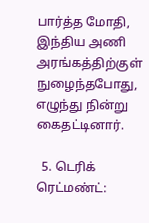பார்த்த மோதி, இந்திய அணி அரங்கத்திற்குள் நுழைந்தபோது, எழுந்து நின்று கைதட்டினார்.

  5. டெரிக் ரெட்மண்ட்: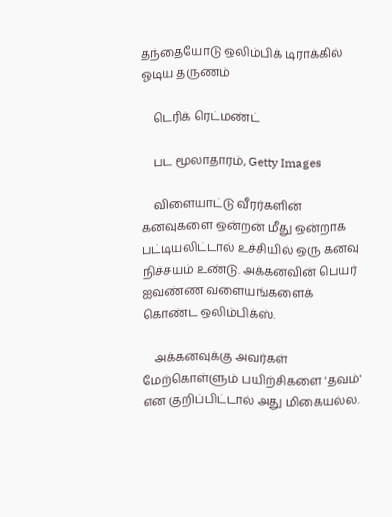தந்தையோடு ஒலிம்பிக் டிராக்கில் ஓடிய தருணம்

    டெரிக் ரெட்மண்ட்

    பட மூலாதாரம், Getty Images

    விளையாட்டு வீரர்களின் கனவுகளை ஒன்றன் மீது ஒன்றாக பட்டியலிட்டால் உச்சியில் ஒரு கனவு நிச்சயம் உண்டு. அக்கனவின் பெயர் ஐவண்ண வளையங்களைக் கொண்ட ஒலிம்பிக்ஸ்.

    அக்கனவுக்கு அவர்கள் மேற்கொள்ளும் பயிற்சிகளை 'தவம்' என குறிப்பிட்டால் அது மிகையல்ல.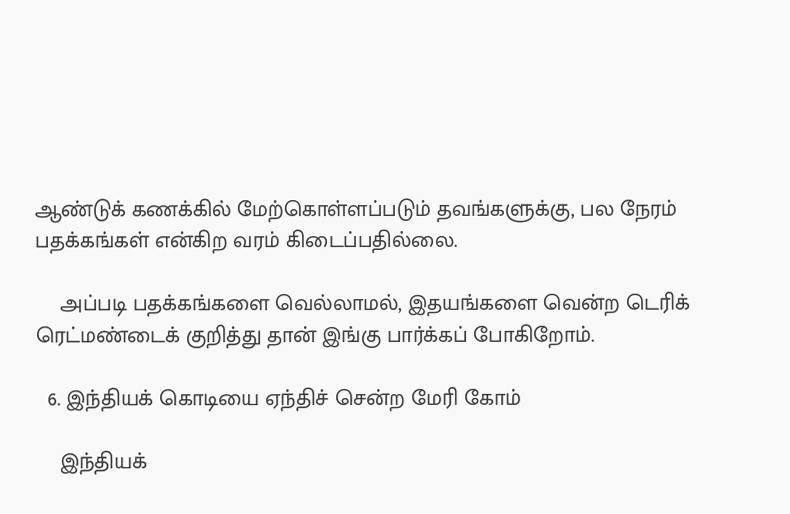ஆண்டுக் கணக்கில் மேற்கொள்ளப்படும் தவங்களுக்கு, பல நேரம் பதக்கங்கள் என்கிற வரம் கிடைப்பதில்லை.

    அப்படி பதக்கங்களை வெல்லாமல், இதயங்களை வென்ற டெரிக் ரெட்மண்டைக் குறித்து தான் இங்கு பார்க்கப் போகிறோம்.

  6. இந்தியக் கொடியை ஏந்திச் சென்ற மேரி கோம்

    இந்தியக்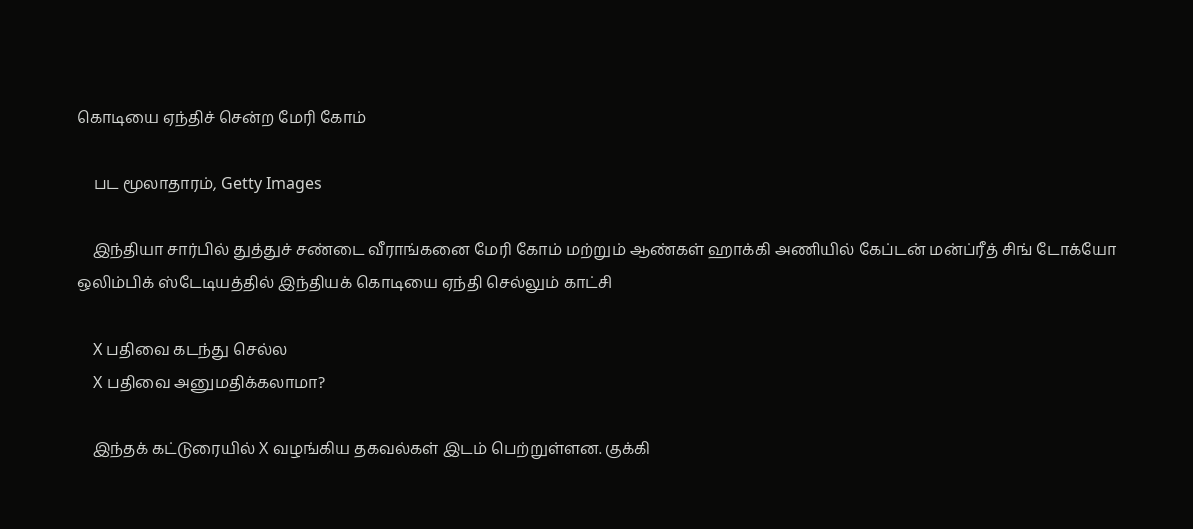கொடியை ஏந்திச் சென்ற மேரி கோம்

    பட மூலாதாரம், Getty Images

    இந்தியா சார்பில் துத்துச் சண்டை வீராங்கனை மேரி கோம் மற்றும் ஆண்கள் ஹாக்கி அணியில் கேப்டன் மன்ப்ரீத் சிங் டோக்யோ ஒலிம்பிக் ஸ்டேடியத்தில் இந்தியக் கொடியை ஏந்தி செல்லும் காட்சி

    X பதிவை கடந்து செல்ல
    X பதிவை அனுமதிக்கலாமா?

    இந்தக் கட்டுரையில் X வழங்கிய தகவல்கள் இடம் பெற்றுள்ளன. குக்கி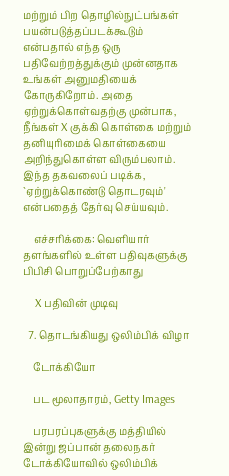மற்றும் பிற தொழில்நுட்பங்கள் பயன்படுத்தப்படக்கூடும் என்பதால் எந்த ஒரு பதிவேற்றத்துக்கும் முன்னதாக உங்கள் அனுமதியைக் கோருகிறோம். அதை ஏற்றுக்கொள்வதற்கு முன்பாக, நீங்கள் X குக்கி கொள்கை மற்றும் தனியுரிமைக் கொள்கையை அறிந்துகொள்ள விரும்பலாம். இந்த தகவலைப் படிக்க, `ஏற்றுக்கொண்டு தொடரவும்' என்பதைத் தேர்வு செய்யவும்.

    எச்சரிக்கை: வெளியார் தளங்களில் உள்ள பதிவுகளுக்கு பிபிசி பொறுப்பேற்காது

    X பதிவின் முடிவு

  7. தொடங்கியது ஒலிம்பிக் விழா

    டோக்கியோ

    பட மூலாதாரம், Getty Images

    பரபரப்புகளுக்கு மத்தியில் இன்று ஜப்பான் தலைநகர் டோக்கியோவில் ஒலிம்பிக்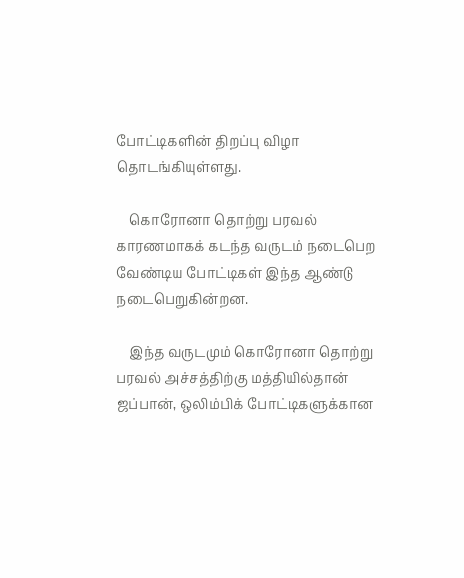போட்டிகளின் திறப்பு விழா தொடங்கியுள்ளது.

    கொரோனா தொற்று பரவல் காரணமாகக் கடந்த வருடம் நடைபெற வேண்டிய போட்டிகள் இந்த ஆண்டு நடைபெறுகின்றன.

    இந்த வருடமும் கொரோனா தொற்று பரவல் அச்சத்திற்கு மத்தியில்தான் ஜப்பான், ஒலிம்பிக் போட்டிகளுக்கான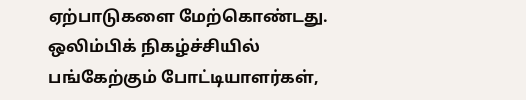ஏற்பாடுகளை மேற்கொண்டது. ஒலிம்பிக் நிகழ்ச்சியில் பங்கேற்கும் போட்டியாளர்கள்,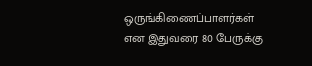ஒருங்கிணைப்பாளர்கள் என இதுவரை 80 பேருக்கு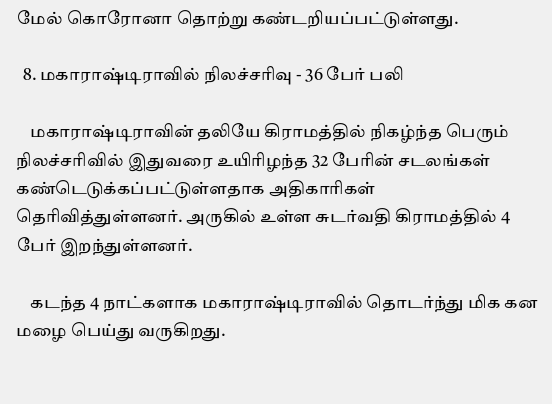மேல் கொரோனா தொற்று கண்டறியப்பட்டுள்ளது.

  8. மகாராஷ்டிராவில் நிலச்சரிவு - 36 பேர் பலி

    மகாராஷ்டிராவின் தலியே கிராமத்தில் நிகழ்ந்த பெரும் நிலச்சரிவில் இதுவரை உயிரிழந்த 32 பேரின் சடலங்கள் கண்டெடுக்கப்பட்டுள்ளதாக அதிகாரிகள் தெரிவித்துள்ளனர். அருகில் உள்ள சுடர்வதி கிராமத்தில் 4 பேர் இறந்துள்ளனர்.

    கடந்த 4 நாட்களாக மகாராஷ்டிராவில் தொடர்ந்து மிக கன மழை பெய்து வருகிறது.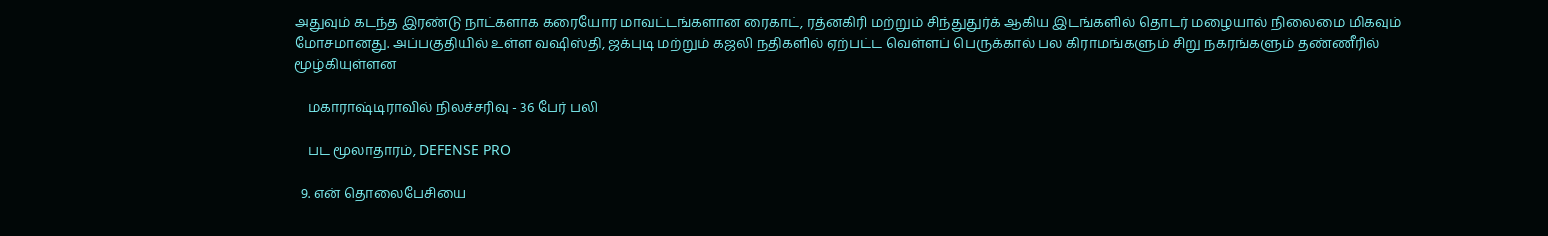அதுவும் கடந்த இரண்டு நாட்களாக கரையோர மாவட்டங்களான ரைகாட், ரத்னகிரி மற்றும் சிந்துதுர்க் ஆகிய இடங்களில் தொடர் மழையால் நிலைமை மிகவும் மோசமானது. அப்பகுதியில் உள்ள வஷிஸ்தி, ஜக்புடி மற்றும் கஜலி நதிகளில் ஏற்பட்ட வெள்ளப் பெருக்கால் பல கிராமங்களும் சிறு நகரங்களும் தண்ணீரில் மூழ்கியுள்ளன

    மகாராஷ்டிராவில் நிலச்சரிவு - 36 பேர் பலி

    பட மூலாதாரம், DEFENSE PRO

  9. என் தொலைபேசியை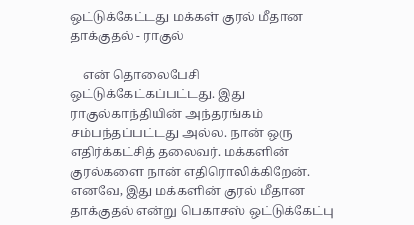ஒட்டுக்கேட்டது மக்கள் குரல் மீதான தாக்குதல் - ராகுல்

    என் தொலைபேசி ஒட்டுக்கேட்கப்பட்டது. இது ராகுல்காந்தியின் அந்தரங்கம் சம்பந்தப்பட்டது அல்ல. நான் ஒரு எதிர்க்கட்சித் தலைவர். மக்களின் குரல்களை நான் எதிரொலிக்கிறேன். எனவே, இது மக்களின் குரல் மீதான தாக்குதல் என்று பெகாசஸ் ஒட்டுக்கேட்பு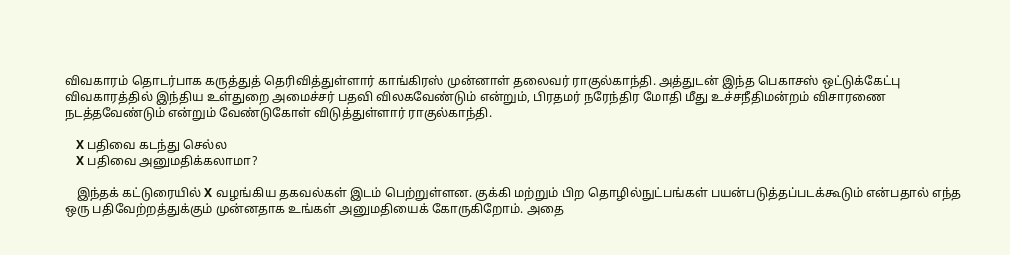விவகாரம் தொடர்பாக கருத்துத் தெரிவித்துள்ளார் காங்கிரஸ் முன்னாள் தலைவர் ராகுல்காந்தி. அத்துடன் இந்த பெகாசஸ் ஒட்டுக்கேட்பு விவகாரத்தில் இந்திய உள்துறை அமைச்சர் பதவி விலகவேண்டும் என்றும், பிரதமர் நரேந்திர மோதி மீது உச்சநீதிமன்றம் விசாரணை நடத்தவேண்டும் என்றும் வேண்டுகோள் விடுத்துள்ளார் ராகுல்காந்தி.

    X பதிவை கடந்து செல்ல
    X பதிவை அனுமதிக்கலாமா?

    இந்தக் கட்டுரையில் X வழங்கிய தகவல்கள் இடம் பெற்றுள்ளன. குக்கி மற்றும் பிற தொழில்நுட்பங்கள் பயன்படுத்தப்படக்கூடும் என்பதால் எந்த ஒரு பதிவேற்றத்துக்கும் முன்னதாக உங்கள் அனுமதியைக் கோருகிறோம். அதை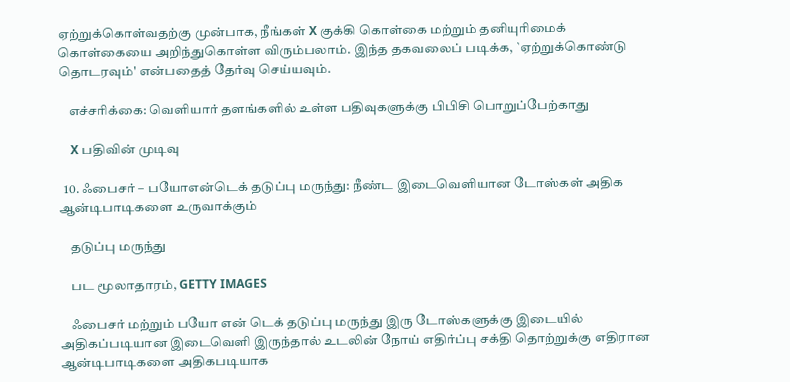ஏற்றுக்கொள்வதற்கு முன்பாக, நீங்கள் X குக்கி கொள்கை மற்றும் தனியுரிமைக் கொள்கையை அறிந்துகொள்ள விரும்பலாம். இந்த தகவலைப் படிக்க, `ஏற்றுக்கொண்டு தொடரவும்' என்பதைத் தேர்வு செய்யவும்.

    எச்சரிக்கை: வெளியார் தளங்களில் உள்ள பதிவுகளுக்கு பிபிசி பொறுப்பேற்காது

    X பதிவின் முடிவு

  10. ஃபைசர் – பயோஎன்டெக் தடுப்பு மருந்து: நீண்ட இடைவெளியான டோஸ்கள் அதிக ஆன்டிபாடிகளை உருவாக்கும்

    தடுப்பு மருந்து

    பட மூலாதாரம், GETTY IMAGES

    ஃபைசர் மற்றும் பயோ என் டெக் தடுப்பு மருந்து இரு டோஸ்களுக்கு இடையில் அதிகப்படியான இடைவெளி இருந்தால் உடலின் நோய் எதிர்ப்பு சக்தி தொற்றுக்கு எதிரான ஆன்டிபாடிகளை அதிகபடியாக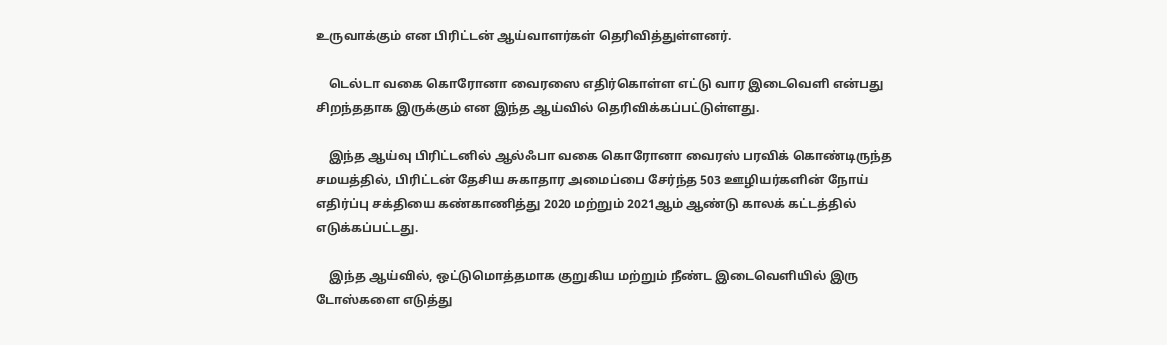உருவாக்கும் என பிரிட்டன் ஆய்வாளர்கள் தெரிவித்துள்ளனர்.

    டெல்டா வகை கொரோனா வைரஸை எதிர்கொள்ள எட்டு வார இடைவெளி என்பது சிறந்ததாக இருக்கும் என இந்த ஆய்வில் தெரிவிக்கப்பட்டுள்ளது.

    இந்த ஆய்வு பிரிட்டனில் ஆல்ஃபா வகை கொரோனா வைரஸ் பரவிக் கொண்டிருந்த சமயத்தில், பிரிட்டன் தேசிய சுகாதார அமைப்பை சேர்ந்த 503 ஊழியர்களின் நோய் எதிர்ப்பு சக்தியை கண்காணித்து 2020 மற்றும் 2021ஆம் ஆண்டு காலக் கட்டத்தில் எடுக்கப்பட்டது.

    இந்த ஆய்வில், ஒட்டுமொத்தமாக குறுகிய மற்றும் நீண்ட இடைவெளியில் இரு டோஸ்களை எடுத்து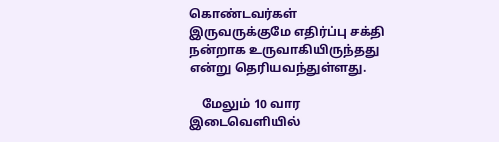கொண்டவர்கள் இருவருக்குமே எதிர்ப்பு சக்தி நன்றாக உருவாகியிருந்தது என்று தெரியவந்துள்ளது.

    மேலும் 10 வார இடைவெளியில்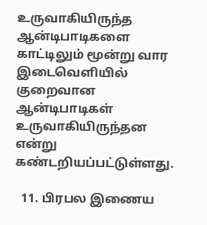உருவாகியிருந்த ஆன்டிபாடிகளை காட்டிலும் மூன்று வார இடைவெளியில் குறைவான ஆன்டிபாடிகள் உருவாகியிருந்தன என்று கண்டறியப்பட்டுள்ளது.

  11. பிரபல இணைய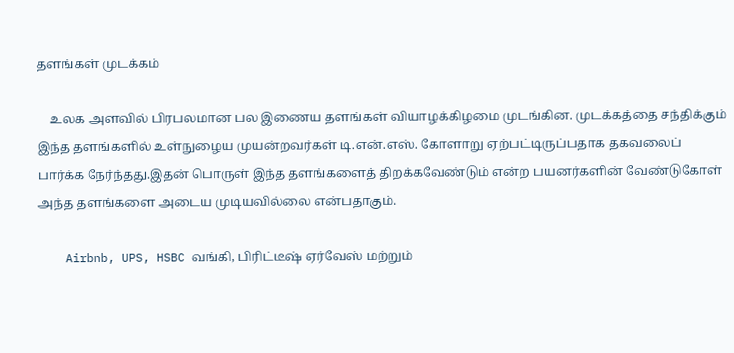தளங்கள் முடக்கம்

    உலக அளவில் பிரபலமான பல இணைய தளங்கள் வியாழக்கிழமை முடங்கின. முடக்கத்தை சந்திக்கும் இந்த தளங்களில் உள்நுழைய முயன்றவர்கள் டி.என்.எஸ். கோளாறு ஏற்பட்டிருப்பதாக தகவலைப் பார்க்க நேர்ந்தது.இதன் பொருள் இந்த தளங்களைத் திறக்கவேண்டும் என்ற பயனர்களின் வேண்டுகோள் அந்த தளங்களை அடைய முடியவில்லை என்பதாகும்.

    Airbnb, UPS, HSBC வங்கி, பிரிட்டீஷ் ஏர்வேஸ் மற்றும்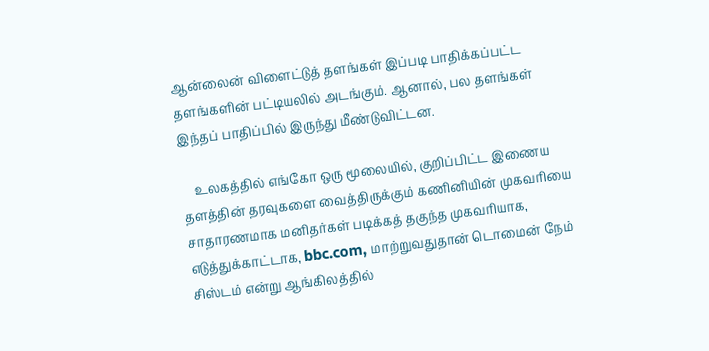ஆன்லைன் விளைட்டுத் தளங்கள் இப்படி பாதிக்கப்பட்ட தளங்களின் பட்டியலில் அடங்கும். ஆனால், பல தளங்கள் இந்தப் பாதிப்பில் இருந்து மீண்டுவிட்டன.

    உலகத்தில் எங்கோ ஒரு மூலையில், குறிப்பிட்ட இணைய தளத்தின் தரவுகளை வைத்திருக்கும் கணினியின் முகவரியை சாதாரணமாக மனிதர்கள் படிக்கத் தகுந்த முகவரியாக, எடுத்துக்காட்டாக, bbc.com, மாற்றுவதுதான் டொமைன் நேம் சிஸ்டம் என்று ஆங்கிலத்தில்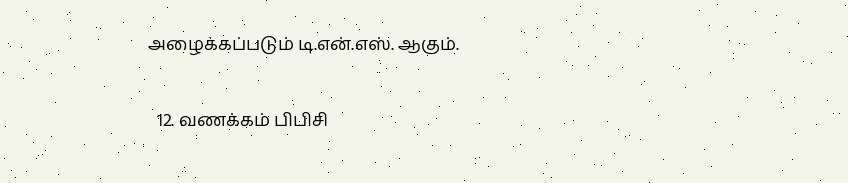அழைக்கப்படும் டி.என்.எஸ். ஆகும்.

  12. வணக்கம் பிபிசி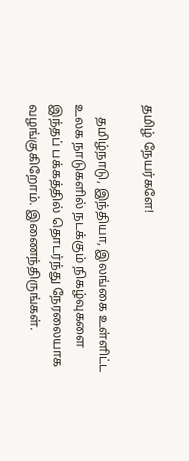தமிழ் நேயர்களே!

    தமிழ்நாடு, இந்தியா, இலங்கை உள்ளிட்ட உலக நாடுகளில் நடக்கும் நிகழ்வுகளை இந்தப் பக்கத்தில் தொடர்ந்து நேரலையாக வழங்குகிறோம். இணைந்திருங்கள்.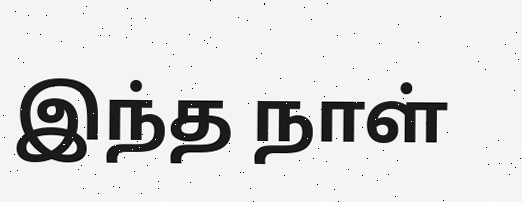இந்த நாள்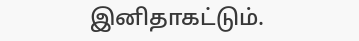இனிதாகட்டும்.